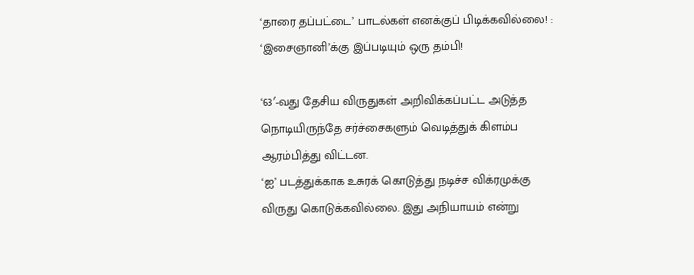‘தாரை தப்பட்டை’ பாடல்கள் எனக்குப் பிடிக்கவில்லை! : ‘இசைஞானி’க்கு இப்படியும் ஒரு தம்பி!

‘63′-வது தேசிய விருதுகள் அறிவிக்கப்பட்ட அடுத்த நொடியிருந்தே சர்ச்சைகளும் வெடித்துக் கிளம்ப ஆரம்பித்து விட்டன.
‘ஐ’ படத்துக்காக உசுரக் கொடுத்து நடிச்ச விக்ரமுக்கு விருது கொடுக்கவில்லை. இது அநியாயம் என்று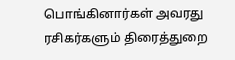பொங்கினார்கள் அவரது ரசிகர்களும் திரைத்துறை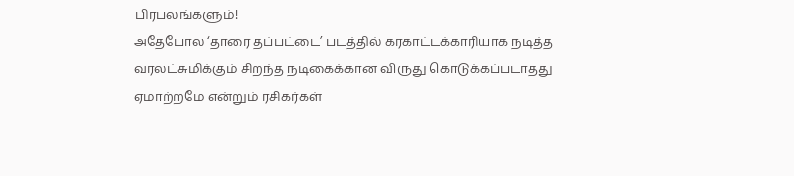பிரபலங்களும்!
அதேபோல ‘தாரை தப்பட்டை’ படத்தில் கரகாட்டக்காரியாக நடித்த வரலட்சுமிக்கும் சிறந்த நடிகைக்கான விருது கொடுக்கப்படாதது ஏமாற்றமே என்றும் ரசிகர்கள்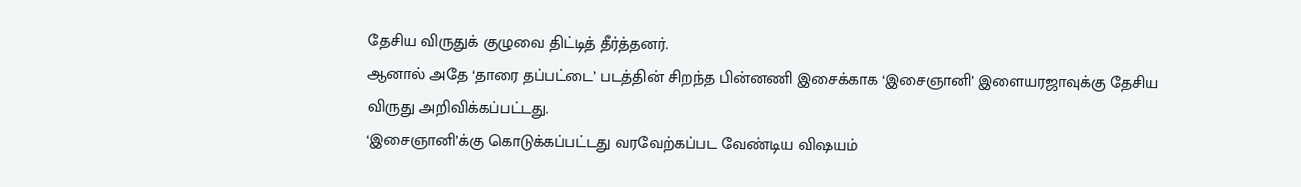தேசிய விருதுக் குழுவை திட்டித் தீர்த்தனர்.
ஆனால் அதே ‘தாரை தப்பட்டை’ படத்தின் சிறந்த பின்னணி இசைக்காக ‘இசைஞானி’ இளையரஜாவுக்கு தேசிய விருது அறிவிக்கப்பட்டது.
‘இசைஞானி’க்கு கொடுக்கப்பட்டது வரவேற்கப்பட வேண்டிய விஷயம்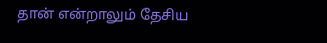தான் என்றாலும் தேசிய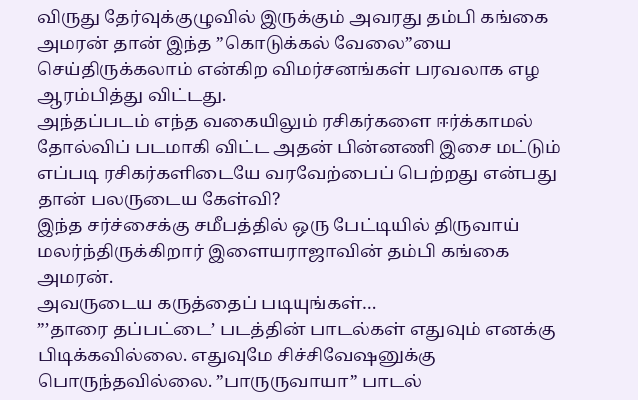விருது தேர்வுக்குழுவில் இருக்கும் அவரது தம்பி கங்கை அமரன் தான் இந்த ”கொடுக்கல் வேலை”யை செய்திருக்கலாம் என்கிற விமர்சனங்கள் பரவலாக எழ ஆரம்பித்து விட்டது.
அந்தப்படம் எந்த வகையிலும் ரசிகர்களை ஈர்க்காமல் தோல்விப் படமாகி விட்ட அதன் பின்னணி இசை மட்டும் எப்படி ரசிகர்களிடையே வரவேற்பைப் பெற்றது என்பது தான் பலருடைய கேள்வி?
இந்த சர்ச்சைக்கு சமீபத்தில் ஒரு பேட்டியில் திருவாய் மலர்ந்திருக்கிறார் இளையராஜாவின் தம்பி கங்கை அமரன்.
அவருடைய கருத்தைப் படியுங்கள்…
”’தாரை தப்பட்டை’ படத்தின் பாடல்கள் எதுவும் எனக்கு பிடிக்கவில்லை. எதுவுமே சிச்சிவேஷனுக்கு பொருந்தவில்லை. ”பாருருவாயா” பாடல்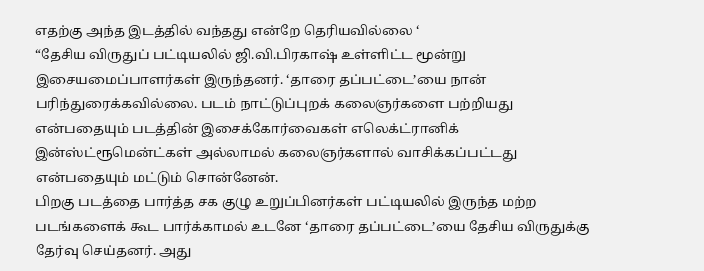எதற்கு அந்த இடத்தில் வந்தது என்றே தெரியவில்லை ‘
“தேசிய விருதுப் பட்டியலில் ஜி.வி.பிரகாஷ் உள்ளிட்ட மூன்று இசையமைப்பாளர்கள் இருந்தனர். ‘தாரை தப்பட்டை’யை நான் பரிந்துரைக்கவில்லை. படம் நாட்டுப்புறக் கலைஞர்களை பற்றியது என்பதையும் படத்தின் இசைக்கோர்வைகள் எலெக்ட்ரானிக் இன்ஸ்ட்ரூமென்ட்கள் அல்லாமல் கலைஞர்களால் வாசிக்கப்பட்டது என்பதையும் மட்டும் சொன்னேன்.
பிறகு படத்தை பார்த்த சக குழு உறுப்பினர்கள் பட்டியலில் இருந்த மற்ற படங்களைக் கூட பார்க்காமல் உடனே ‘தாரை தப்பட்டை’யை தேசிய விருதுக்கு தேர்வு செய்தனர். அது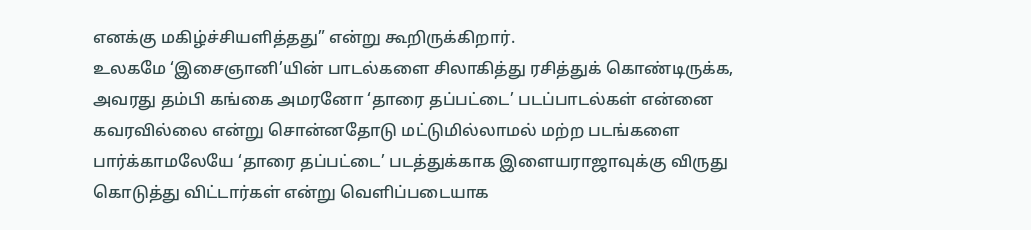எனக்கு மகிழ்ச்சியளித்தது” என்று கூறிருக்கிறார்.
உலகமே ‘இசைஞானி’யின் பாடல்களை சிலாகித்து ரசித்துக் கொண்டிருக்க, அவரது தம்பி கங்கை அமரனோ ‘தாரை தப்பட்டை’ படப்பாடல்கள் என்னை கவரவில்லை என்று சொன்னதோடு மட்டுமில்லாமல் மற்ற படங்களை பார்க்காமலேயே ‘தாரை தப்பட்டை’ படத்துக்காக இளையராஜாவுக்கு விருது கொடுத்து விட்டார்கள் என்று வெளிப்படையாக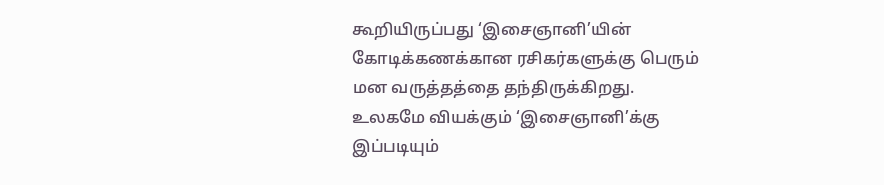கூறியிருப்பது ‘இசைஞானி’யின் கோடிக்கணக்கான ரசிகர்களுக்கு பெரும் மன வருத்தத்தை தந்திருக்கிறது.
உலகமே வியக்கும் ‘இசைஞானி’க்கு இப்படியும்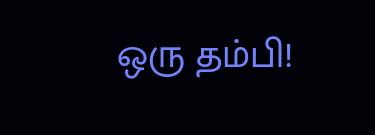ஒரு தம்பி!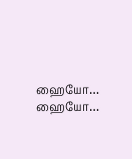ஹையோ… ஹையோ…